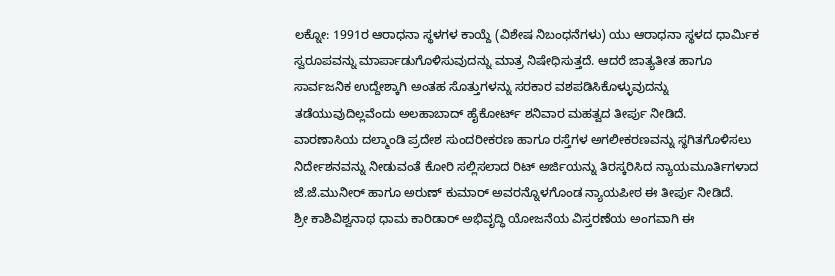ಲಕ್ನೋ: 1991ರ ಆರಾಧನಾ ಸ್ಥಳಗಳ ಕಾಯ್ದೆ (ವಿಶೇಷ ನಿಬಂಧನೆಗಳು) ಯು ಆರಾಧನಾ ಸ್ಥಳದ ಧಾರ್ಮಿಕ ಸ್ವರೂಪವನ್ನು ಮಾರ್ಪಾಡುಗೊಳಿಸುವುದನ್ನು ಮಾತ್ರ ನಿಷೇಧಿಸುತ್ತದೆ. ಆದರೆ ಜಾತ್ಯತೀತ ಹಾಗೂ ಸಾರ್ವಜನಿಕ ಉದ್ದೇಶ್ಕಾಗಿ ಅಂತಹ ಸೊತ್ತುಗಳನ್ನು ಸರಕಾರ ವಶಪಡಿಸಿಕೊಳ್ಳುವುದನ್ನು ತಡೆಯುವುದಿಲ್ಲವೆಂದು ಅಲಹಾಬಾದ್ ಹೈಕೋರ್ಟ್ ಶನಿವಾರ ಮಹತ್ವದ ತೀರ್ಪು ನೀಡಿದೆ.
ವಾರಣಾಸಿಯ ದಲ್ಮಾಂಡಿ ಪ್ರದೇಶ ಸುಂದರೀಕರಣ ಹಾಗೂ ರಸ್ತೆಗಳ ಅಗಲೀಕರಣವನ್ನು ಸ್ಥಗಿತಗೊಳಿಸಲು ನಿರ್ದೇಶನವನ್ನು ನೀಡುವಂತೆ ಕೋರಿ ಸಲ್ಲಿಸಲಾದ ರಿಟ್ ಅರ್ಜಿಯನ್ನು ತಿರಸ್ಕರಿಸಿದ ನ್ಯಾಯಮೂರ್ತಿಗಳಾದ ಜೆ.ಜೆ.ಮುನೀರ್ ಹಾಗೂ ಅರುಣ್ ಕುಮಾರ್ ಅವರನ್ನೊಳಗೊಂಡ ನ್ಯಾಯಪೀಠ ಈ ತೀರ್ಪು ನೀಡಿದೆ.
ಶ್ರೀ ಕಾಶಿವಿಶ್ವನಾಥ ಧಾಮ ಕಾರಿಡಾರ್ ಅಭಿವೃದ್ಧಿ ಯೋಜನೆಯ ವಿಸ್ತರಣೆಯ ಅಂಗವಾಗಿ ಈ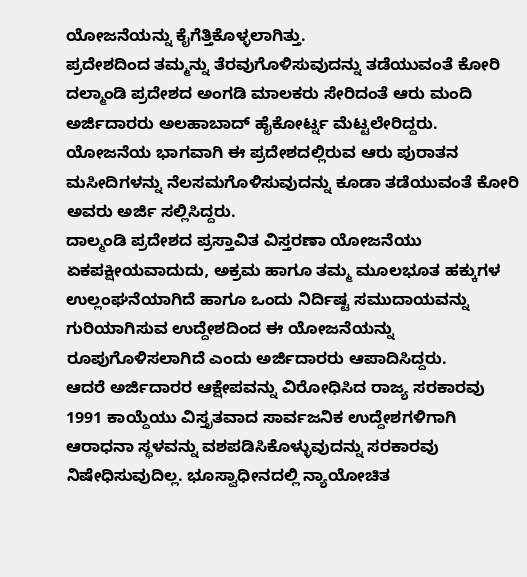ಯೋಜನೆಯನ್ನು ಕೈಗೆತ್ತಿಕೊಳ್ಳಲಾಗಿತ್ತು.
ಪ್ರದೇಶದಿಂದ ತಮ್ಮನ್ನು ತೆರವುಗೊಳಿಸುವುದನ್ನು ತಡೆಯುವಂತೆ ಕೋರಿ ದಲ್ಮಾಂಡಿ ಪ್ರದೇಶದ ಅಂಗಡಿ ಮಾಲಕರು ಸೇರಿದಂತೆ ಆರು ಮಂದಿ ಅರ್ಜಿದಾರರು ಅಲಹಾಬಾದ್ ಹೈಕೋರ್ಟ್ನ ಮೆಟ್ಟಲೇರಿದ್ದರು. ಯೋಜನೆಯ ಭಾಗವಾಗಿ ಈ ಪ್ರದೇಶದಲ್ಲಿರುವ ಆರು ಪುರಾತನ ಮಸೀದಿಗಳನ್ನು ನೆಲಸಮಗೊಳಿಸುವುದನ್ನು ಕೂಡಾ ತಡೆಯುವಂತೆ ಕೋರಿ ಅವರು ಅರ್ಜಿ ಸಲ್ಲಿಸಿದ್ದರು.
ದಾಲ್ಮಂಡಿ ಪ್ರದೇಶದ ಪ್ರಸ್ತಾವಿತ ವಿಸ್ತರಣಾ ಯೋಜನೆಯು ಏಕಪಕ್ಷೀಯವಾದುದು, ಅಕ್ರಮ ಹಾಗೂ ತಮ್ಮ ಮೂಲಭೂತ ಹಕ್ಕುಗಳ ಉಲ್ಲಂಘನೆಯಾಗಿದೆ ಹಾಗೂ ಒಂದು ನಿರ್ದಿಷ್ಟ ಸಮುದಾಯವನ್ನು ಗುರಿಯಾಗಿಸುವ ಉದ್ದೇಶದಿಂದ ಈ ಯೋಜನೆಯನ್ನು ರೂಪುಗೊಳಿಸಲಾಗಿದೆ ಎಂದು ಅರ್ಜಿದಾರರು ಆಪಾದಿಸಿದ್ದರು.
ಆದರೆ ಅರ್ಜಿದಾರರ ಆಕ್ಷೇಪವನ್ನು ವಿರೋಧಿಸಿದ ರಾಜ್ಯ ಸರಕಾರವು 1991 ಕಾಯ್ದೆಯು ವಿಸ್ತೃತವಾದ ಸಾರ್ವಜನಿಕ ಉದ್ದೇಶಗಳಿಗಾಗಿ ಆರಾಧನಾ ಸ್ಥಳವನ್ನು ವಶಪಡಿಸಿಕೊಳ್ಳುವುದನ್ನು ಸರಕಾರವು ನಿಷೇಧಿಸುವುದಿಲ್ಲ. ಭೂಸ್ವಾಧೀನದಲ್ಲಿ ನ್ಯಾಯೋಚಿತ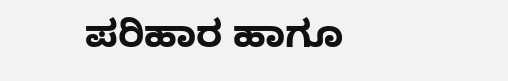ಪರಿಹಾರ ಹಾಗೂ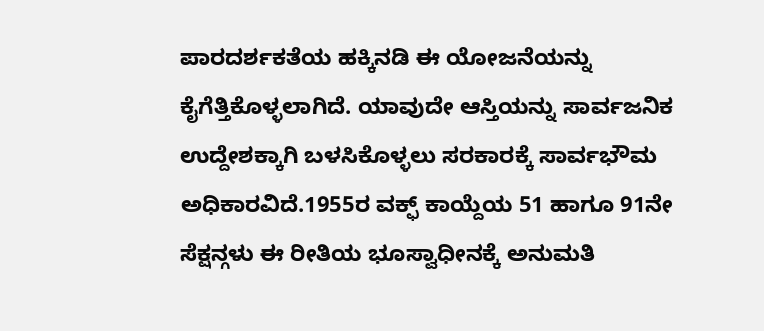ಪಾರದರ್ಶಕತೆಯ ಹಕ್ಕಿನಡಿ ಈ ಯೋಜನೆಯನ್ನು ಕೈಗೆತ್ತಿಕೊಳ್ಳಲಾಗಿದೆ. ಯಾವುದೇ ಆಸ್ತಿಯನ್ನು ಸಾರ್ವಜನಿಕ ಉದ್ದೇಶಕ್ಕಾಗಿ ಬಳಸಿಕೊಳ್ಳಲು ಸರಕಾರಕ್ಕೆ ಸಾರ್ವಭೌಮ ಅಧಿಕಾರವಿದೆ.1955ರ ವಕ್ಫ್ ಕಾಯ್ದೆಯ 51 ಹಾಗೂ 91ನೇ ಸೆಕ್ಷನ್ಗಳು ಈ ರೀತಿಯ ಭೂಸ್ವಾಧೀನಕ್ಕೆ ಅನುಮತಿ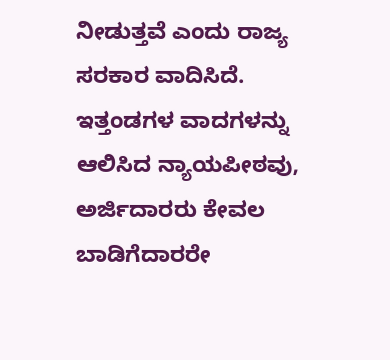ನೀಡುತ್ತವೆ ಎಂದು ರಾಜ್ಯ ಸರಕಾರ ವಾದಿಸಿದೆ.
ಇತ್ತಂಡಗಳ ವಾದಗಳನ್ನು ಆಲಿಸಿದ ನ್ಯಾಯಪೀಠವು, ಅರ್ಜಿದಾರರು ಕೇವಲ ಬಾಡಿಗೆದಾರರೇ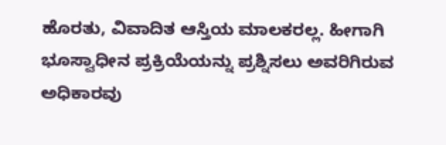ಹೊರತು, ವಿವಾದಿತ ಆಸ್ತಿಯ ಮಾಲಕರಲ್ಲ. ಹೀಗಾಗಿ ಭೂಸ್ವಾಧೀನ ಪ್ರಕ್ರಿಯೆಯನ್ನು ಪ್ರಶ್ನಿಸಲು ಅವರಿಗಿರುವ ಅಧಿಕಾರವು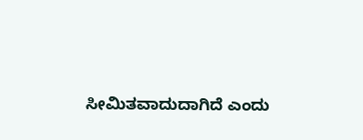ಸೀಮಿತವಾದುದಾಗಿದೆ ಎಂದು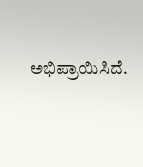ಅಭಿಪ್ರಾಯಿಸಿದೆ.